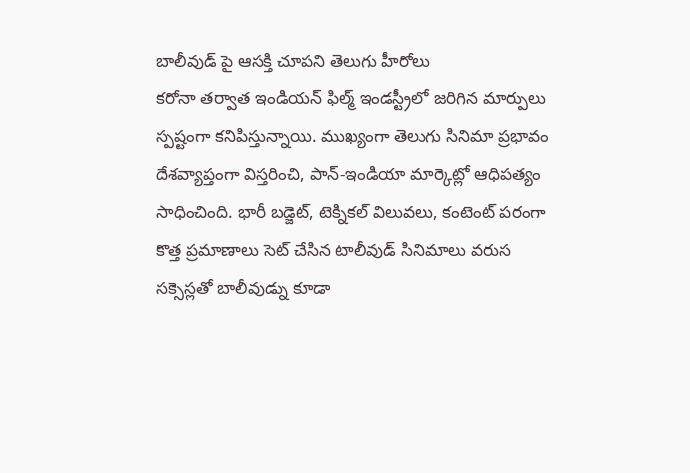బాలీవుడ్ పై ఆసక్తి చూపని తెలుగు హీరోలు
కరోనా తర్వాత ఇండియన్ ఫిల్మ్ ఇండస్ట్రీలో జరిగిన మార్పులు స్పష్టంగా కనిపిస్తున్నాయి. ముఖ్యంగా తెలుగు సినిమా ప్రభావం దేశవ్యాప్తంగా విస్తరించి, పాన్-ఇండియా మార్కెట్లో ఆధిపత్యం సాధించింది. భారీ బడ్జెట్, టెక్నికల్ విలువలు, కంటెంట్ పరంగా కొత్త ప్రమాణాలు సెట్ చేసిన టాలీవుడ్ సినిమాలు వరుస సక్సెస్లతో బాలీవుడ్ను కూడా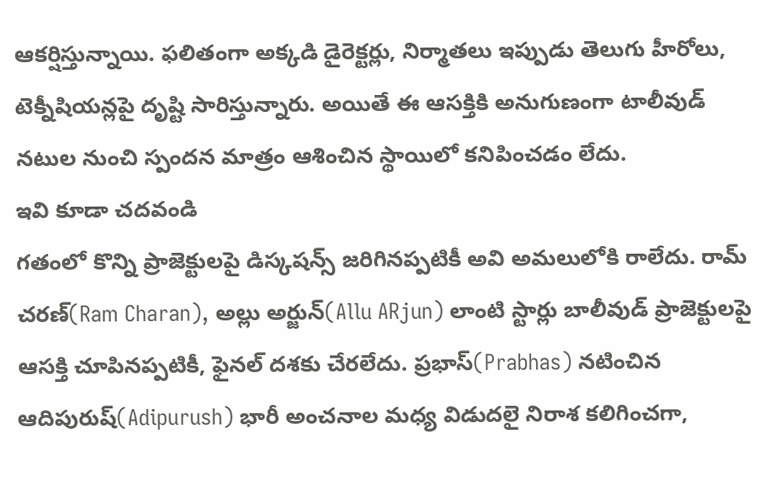ఆకర్షిస్తున్నాయి. ఫలితంగా అక్కడి డైరెక్టర్లు, నిర్మాతలు ఇప్పుడు తెలుగు హీరోలు, టెక్నీషియన్లపై దృష్టి సారిస్తున్నారు. అయితే ఈ ఆసక్తికి అనుగుణంగా టాలీవుడ్ నటుల నుంచి స్పందన మాత్రం ఆశించిన స్థాయిలో కనిపించడం లేదు.
ఇవి కూడా చదవండి
గతంలో కొన్ని ప్రాజెక్టులపై డిస్కషన్స్ జరిగినప్పటికీ అవి అమలులోకి రాలేదు. రామ్ చరణ్(Ram Charan), అల్లు అర్జున్(Allu ARjun) లాంటి స్టార్లు బాలీవుడ్ ప్రాజెక్టులపై ఆసక్తి చూపినప్పటికీ, ఫైనల్ దశకు చేరలేదు. ప్రభాస్(Prabhas) నటించిన ఆదిపురుష్(Adipurush) భారీ అంచనాల మధ్య విడుదలై నిరాశ కలిగించగా,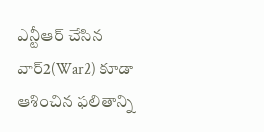ఎన్టీఆర్ చేసిన వార్2(War2) కూడా ఆశించిన ఫలితాన్ని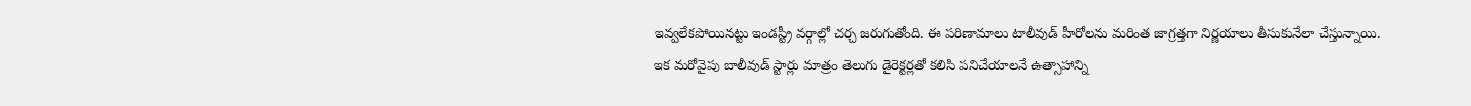ఇవ్వలేకపోయినట్టు ఇండస్ట్రీ వర్గాల్లో చర్చ జరుగుతోంది. ఈ పరిణామాలు టాలీవుడ్ హీరోలను మరింత జాగ్రత్తగా నిర్ణయాలు తీసుకునేలా చేస్తున్నాయి.
ఇక మరోవైపు బాలీవుడ్ స్టార్లు మాత్రం తెలుగు డైరెక్టర్లతో కలిసి పనిచేయాలనే ఉత్సాహాన్ని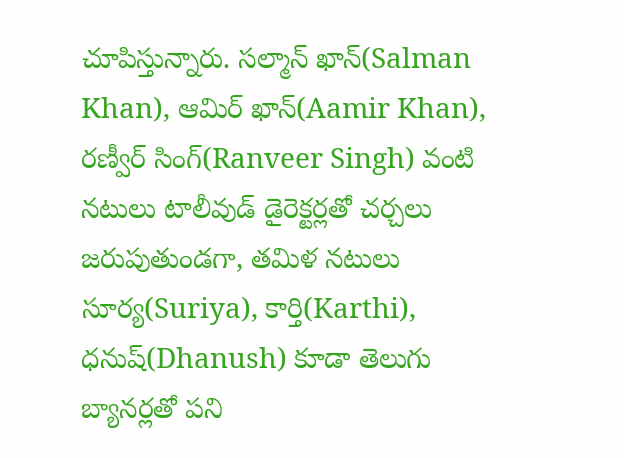చూపిస్తున్నారు. సల్మాన్ ఖాన్(Salman Khan), ఆమిర్ ఖాన్(Aamir Khan), రణ్వీర్ సింగ్(Ranveer Singh) వంటి నటులు టాలీవుడ్ డైరెక్టర్లతో చర్చలు జరుపుతుండగా, తమిళ నటులు సూర్య(Suriya), కార్తి(Karthi), ధనుష్(Dhanush) కూడా తెలుగు బ్యానర్లతో పని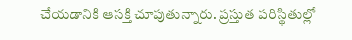చేయడానికి ఆసక్తి చూపుతున్నారు. ప్రస్తుత పరిస్థితుల్లో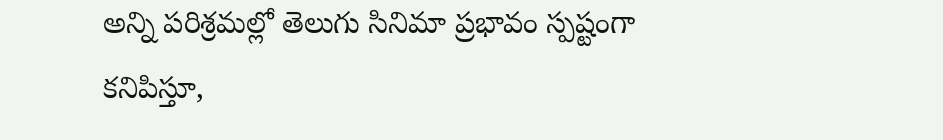అన్ని పరిశ్రమల్లో తెలుగు సినిమా ప్రభావం స్పష్టంగా కనిపిస్తూ,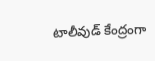టాలీవుడ్ కేంద్రంగా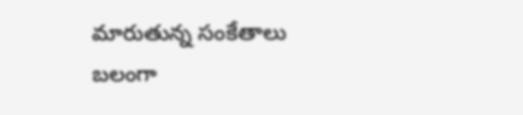మారుతున్న సంకేతాలు బలంగా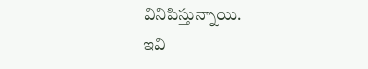వినిపిస్తున్నాయి.
ఇవి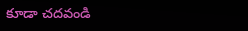కూడా చదవండి